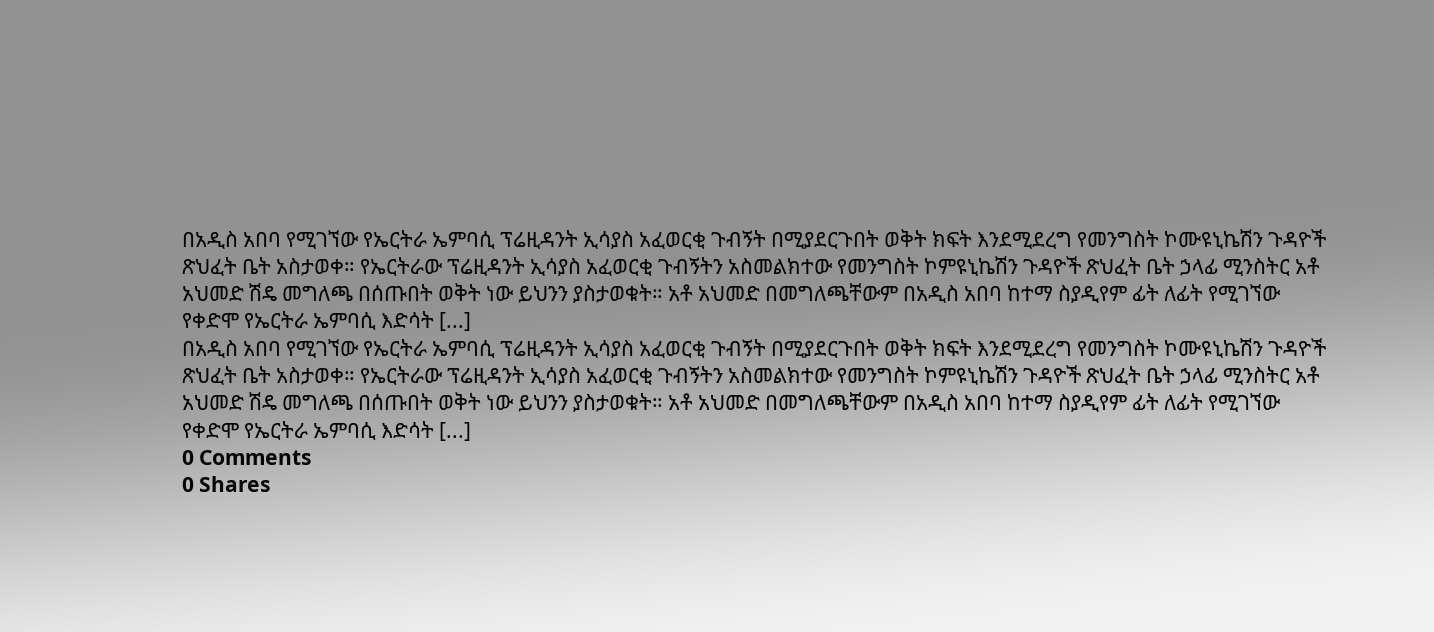በአዲስ አበባ የሚገኘው የኤርትራ ኤምባሲ ፕሬዚዳንት ኢሳያስ አፈወርቂ ጉብኝት በሚያደርጉበት ወቅት ክፍት እንደሚደረግ የመንግስት ኮሙዩኒኬሽን ጉዳዮች ጽህፈት ቤት አስታወቀ። የኤርትራው ፕሬዚዳንት ኢሳያስ አፈወርቂ ጉብኝትን አስመልክተው የመንግስት ኮምዩኒኬሽን ጉዳዮች ጽህፈት ቤት ኃላፊ ሚንስትር አቶ አህመድ ሽዴ መግለጫ በሰጡበት ወቅት ነው ይህንን ያስታወቁት። አቶ አህመድ በመግለጫቸውም በአዲስ አበባ ከተማ ስያዲየም ፊት ለፊት የሚገኘው የቀድሞ የኤርትራ ኤምባሲ እድሳት [...]
በአዲስ አበባ የሚገኘው የኤርትራ ኤምባሲ ፕሬዚዳንት ኢሳያስ አፈወርቂ ጉብኝት በሚያደርጉበት ወቅት ክፍት እንደሚደረግ የመንግስት ኮሙዩኒኬሽን ጉዳዮች ጽህፈት ቤት አስታወቀ። የኤርትራው ፕሬዚዳንት ኢሳያስ አፈወርቂ ጉብኝትን አስመልክተው የመንግስት ኮምዩኒኬሽን ጉዳዮች ጽህፈት ቤት ኃላፊ ሚንስትር አቶ አህመድ ሽዴ መግለጫ በሰጡበት ወቅት ነው ይህንን ያስታወቁት። አቶ አህመድ በመግለጫቸውም በአዲስ አበባ ከተማ ስያዲየም ፊት ለፊት የሚገኘው የቀድሞ የኤርትራ ኤምባሲ እድሳት [...]
0 Comments
0 Shares